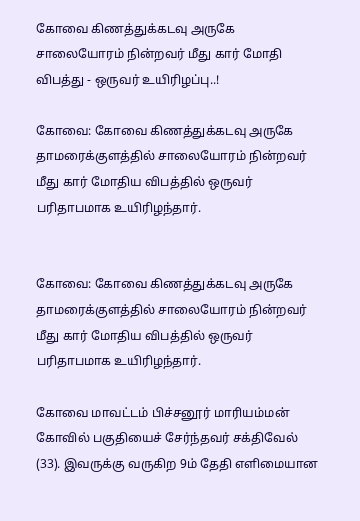கோவை கிணத்துக்கடவு அருகே சாலையோரம் நின்றவர் மீது கார் மோதி விபத்து - ஒருவர் உயிரிழப்பு..!

கோவை: கோவை கிணத்துக்கடவு அருகே தாமரைக்குளத்தில் சாலையோரம் நின்றவர் மீது கார் மோதிய விபத்தில் ஒருவர் பரிதாபமாக உயிரிழந்தார்.


கோவை: கோவை கிணத்துக்கடவு அருகே தாமரைக்குளத்தில் சாலையோரம் நின்றவர் மீது கார் மோதிய விபத்தில் ஒருவர் பரிதாபமாக உயிரிழந்தார்.

கோவை மாவட்டம் பிச்சனூர் மாரியம்மன் கோவில் பகுதியைச் சேர்ந்தவர் சக்திவேல் (33). இவருக்கு வருகிற 9ம் தேதி எளிமையான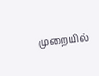முறையில்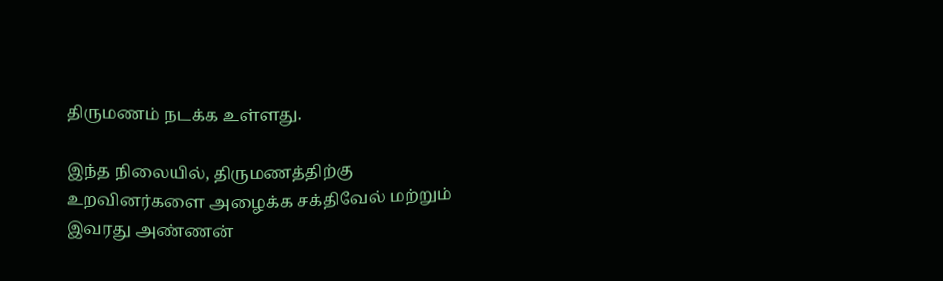திருமணம் நடக்க உள்ளது.

இந்த நிலையில், திருமணத்திற்கு உறவினர்களை அழைக்க சக்திவேல் மற்றும் இவரது அண்ணன்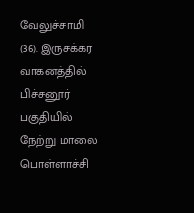வேலுச்சாமி (36). இருசக்கர வாகனத்தில் பிச்சனூர் பகுதியில் நேற்று மாலை பொள்ளாச்சி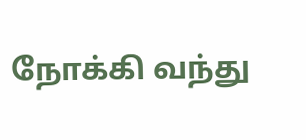நோக்கி வந்து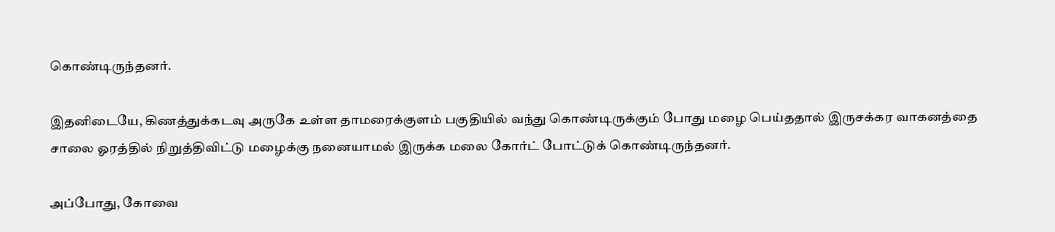கொண்டிருந்தனர்.

இதனிடையே, கிணத்துக்கடவு அருகே உள்ள தாமரைக்குளம் பகுதியில் வந்து கொண்டிருக்கும் போது மழை பெய்ததால் இருசக்கர வாகனத்தை சாலை ஓரத்தில் நிறுத்திவிட்டு மழைக்கு நனையாமல் இருக்க மலை கோர்ட் போட்டுக் கொண்டிருந்தனர்.

அப்போது, கோவை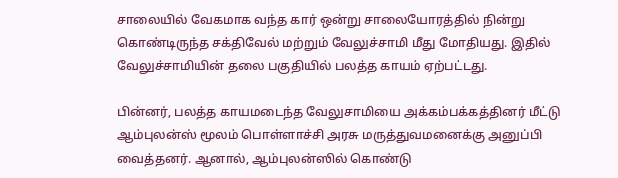சாலையில் வேகமாக வந்த கார் ஒன்று சாலையோரத்தில் நின்று கொண்டிருந்த சக்திவேல் மற்றும் வேலுச்சாமி மீது மோதியது. இதில் வேலுச்சாமியின் தலை பகுதியில் பலத்த காயம் ஏற்பட்டது.

பின்னர், பலத்த காயமடைந்த வேலுசாமியை அக்கம்பக்கத்தினர் மீட்டு ஆம்புலன்ஸ் மூலம் பொள்ளாச்சி அரசு மருத்துவமனைக்கு அனுப்பி வைத்தனர். ஆனால், ஆம்புலன்ஸில் கொண்டு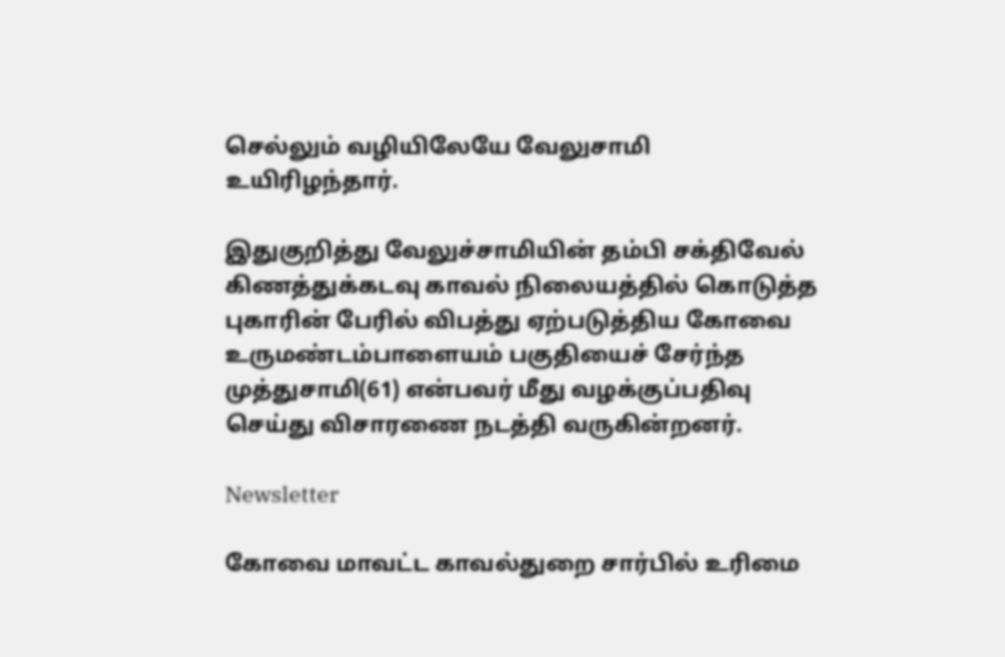செல்லும் வழியிலேயே வேலுசாமி உயிரிழந்தார்.

இதுகுறித்து வேலுச்சாமியின் தம்பி சக்திவேல் கிணத்துக்கடவு காவல் நிலையத்தில் கொடுத்த புகாரின் பேரில் விபத்து ஏற்படுத்திய கோவை உருமண்டம்பாளையம் பகுதியைச் சேர்ந்த முத்துசாமி(61) என்பவர் மீது வழக்குப்பதிவு செய்து விசாரணை நடத்தி வருகின்றனர்.

Newsletter

கோவை மாவட்ட காவல்துறை சார்பில் உரிமை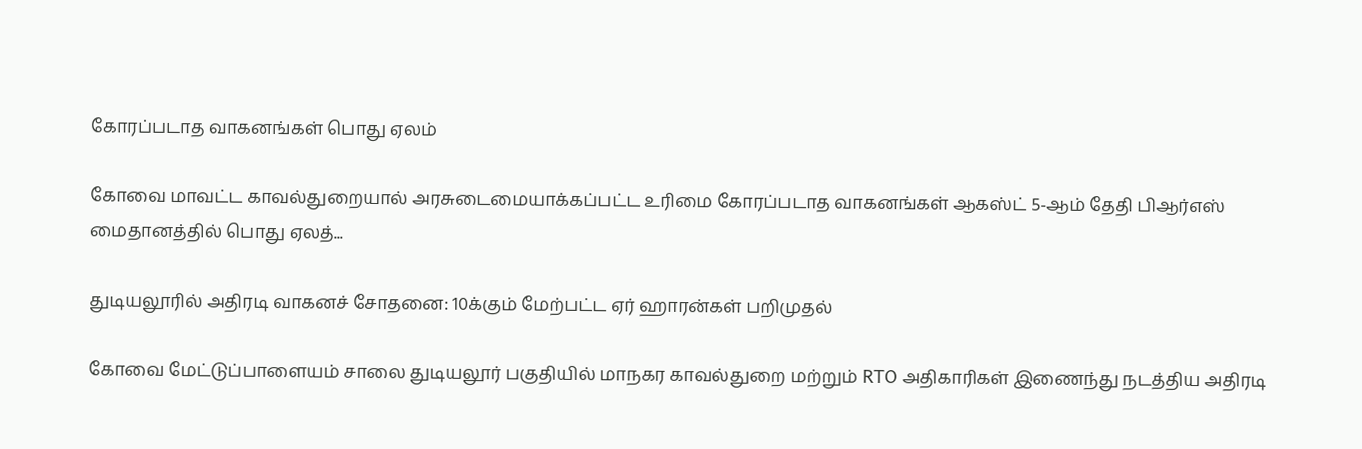கோரப்படாத வாகனங்கள் பொது ஏலம்

கோவை மாவட்ட காவல்துறையால் அரசுடைமையாக்கப்பட்ட உரிமை கோரப்படாத வாகனங்கள் ஆகஸ்ட் 5-ஆம் தேதி பிஆர்எஸ் மைதானத்தில் பொது ஏலத்...

துடியலூரில் அதிரடி வாகனச் சோதனை: 10க்கும் மேற்பட்ட ஏர் ஹாரன்கள் பறிமுதல்

கோவை மேட்டுப்பாளையம் சாலை துடியலூர் பகுதியில் மாநகர காவல்துறை மற்றும் RTO அதிகாரிகள் இணைந்து நடத்திய அதிரடி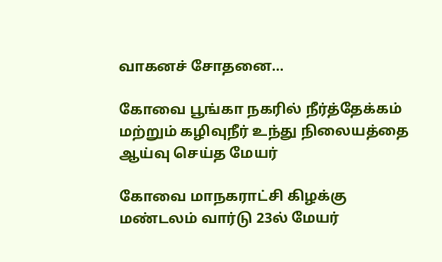வாகனச் சோதனை...

கோவை பூங்கா நகரில் நீர்த்தேக்கம் மற்றும் கழிவுநீர் உந்து நிலையத்தை ஆய்வு செய்த மேயர்

கோவை மாநகராட்சி கிழக்கு மண்டலம் வார்டு 23ல் மேயர்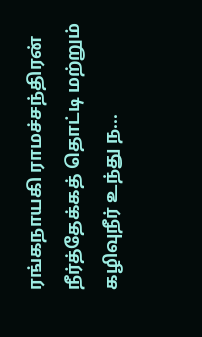ரங்கநாயகி ராமச்சந்திரன் நீர்த்தேக்கத் தொட்டி மற்றும் கழிவுநீர் உந்து ந...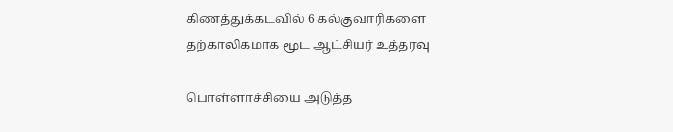கிணத்துக்கடவில் 6 கல்குவாரிகளை தற்காலிகமாக மூட ஆட்சியர் உத்தரவு

பொள்ளாச்சியை அடுத்த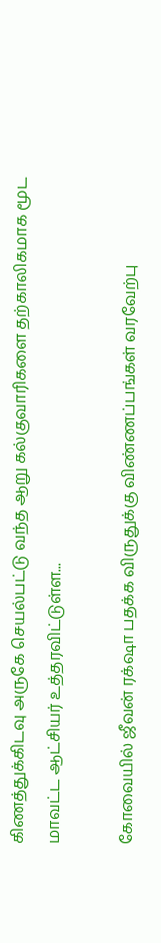கிணத்துக்கிடவு அருகே செயல்பட்டு வந்த ஆறு கல்குவாரிகளை தற்காலிகமாக மூட மாவட்ட ஆட்சியர் உத்தரவிட்டுள்ள...

கோவையில் ஜீவன் ரக்‌ஷா பதக்க விருதுக்கு விண்ணப்பங்கள் வரவேற்பு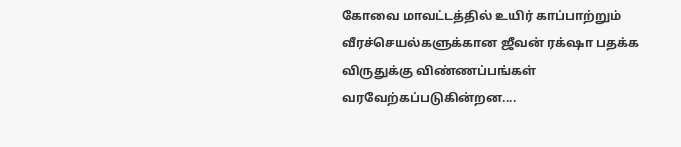கோவை மாவட்டத்தில் உயிர் காப்பாற்றும் வீரச்செயல்களுக்கான ஜீவன் ரக்‌ஷா பதக்க விருதுக்கு விண்ணப்பங்கள் வரவேற்கப்படுகின்றன....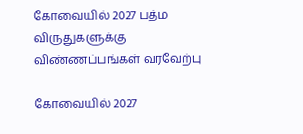கோவையில் 2027 பத்ம விருதுகளுக்கு விண்ணப்பங்கள் வரவேற்பு

கோவையில் 2027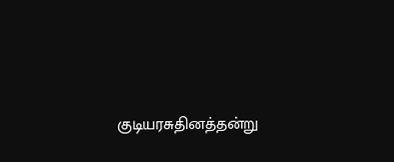குடியரசுதினத்தன்று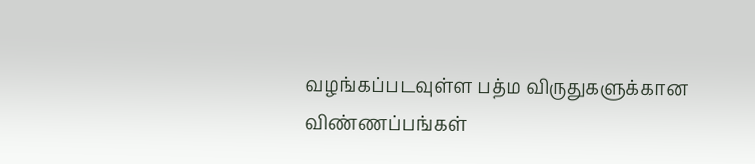வழங்கப்படவுள்ள பத்ம விருதுகளுக்கான விண்ணப்பங்கள்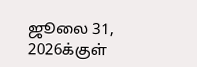ஜூலை 31, 2026க்குள்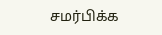சமர்பிக்க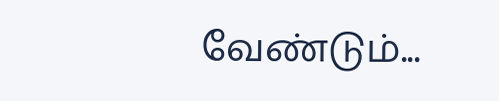வேண்டும்...